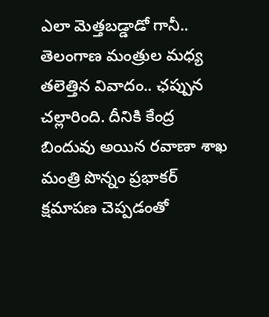ఎలా మెత్తబడ్డాడో గానీ..
తెలంగాణ మంత్రుల మధ్య తలెత్తిన వివాదం.. ఛప్పున చల్లారింది. దీనికి కేంద్ర బిందువు అయిన రవాణా శాఖ మంత్రి పొన్నం ప్రభాకర్ క్షమాపణ చెప్పడంతో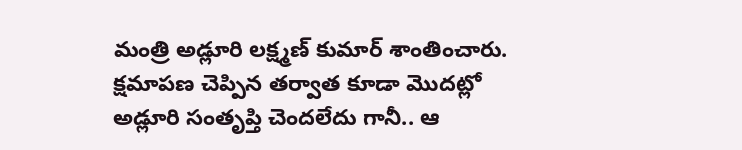మంత్రి అడ్లూరి లక్ష్మణ్ కుమార్ శాంతించారు. క్షమాపణ చెప్పిన తర్వాత కూడా మొదట్లో అడ్లూరి సంతృప్తి చెందలేదు గానీ.. ఆ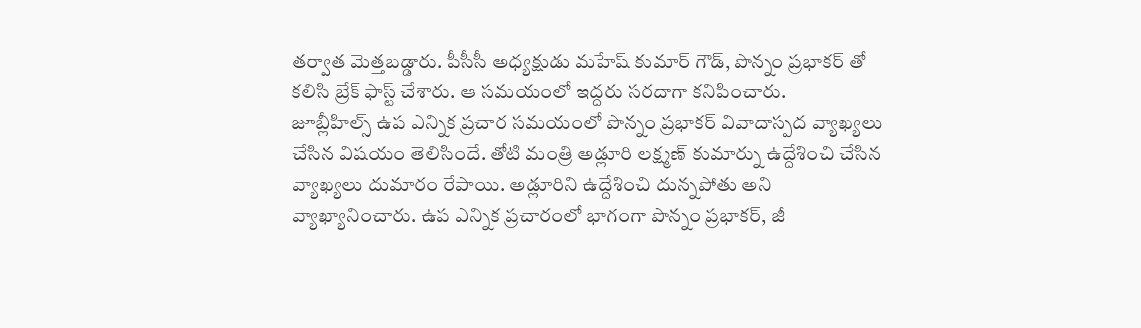తర్వాత మెత్తబడ్డారు. పీసీసీ అధ్యక్షుడు మహేష్ కుమార్ గౌడ్, పొన్నం ప్రభాకర్ తో కలిసి బ్రేక్ ఫాస్ట్ చేశారు. ఆ సమయంలో ఇద్దరు సరదాగా కనిపించారు.
జూబ్లీహిల్స్ ఉప ఎన్నిక ప్రచార సమయంలో పొన్నం ప్రభాకర్ వివాదాస్పద వ్యాఖ్యలు చేసిన విషయం తెలిసిందే. తోటి మంత్రి అడ్లూరి లక్ష్మణ్ కుమార్ను ఉద్దేశించి చేసిన వ్యాఖ్యలు దుమారం రేపాయి. అడ్లూరిని ఉద్దేశించి దున్నపోతు అని వ్యాఖ్యానించారు. ఉప ఎన్నిక ప్రచారంలో భాగంగా పొన్నం ప్రభాకర్, జీ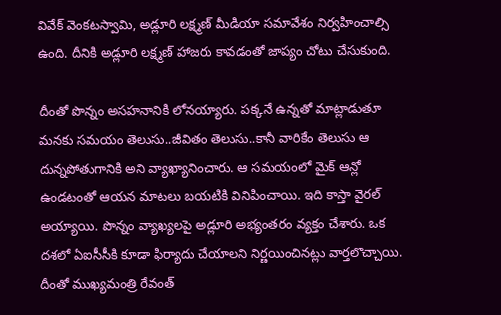వివేక్ వెంకటస్వామి, అడ్లూరి లక్ష్మణ్ మీడియా సమావేశం నిర్వహించాల్సి ఉంది. దీనికి అడ్లూరి లక్ష్మణ్ హాజరు కావడంతో జాప్యం చోటు చేసుకుంది.

దీంతో పొన్నం అసహనానికి లోనయ్యారు. పక్కనే ఉన్నతో మాట్లాడుతూ మనకు సమయం తెలుసు..జీవితం తెలుసు..కానీ వారికేం తెలుసు ఆ దున్నపోతుగానికి అని వ్యాఖ్యానించారు. ఆ సమయంలో మైక్ ఆన్లో ఉండటంతో ఆయన మాటలు బయటికి వినిపించాయి. ఇది కాస్తా వైరల్ అయ్యాయి. పొన్నం వ్యాఖ్యలపై అడ్లూరి అభ్యంతరం వ్యక్తం చేశారు. ఒక దశలో ఏఐసీసీకి కూడా ఫిర్యాదు చేయాలని నిర్ణయించినట్లు వార్తలొచ్చాయి.
దీంతో ముఖ్యమంత్రి రేవంత్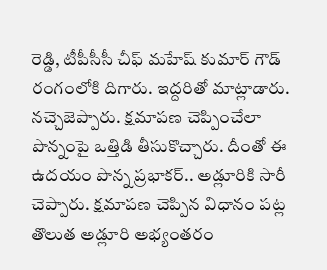రెడ్డి, టీపీసీసీ చీఫ్ మహేష్ కుమార్ గౌడ్ రంగంలోకి దిగారు. ఇద్దరితో మాట్లాడారు. నచ్చెజెప్పారు. క్షమాపణ చెప్పించేలా పొన్నంపై ఒత్తిడి తీసుకొచ్చారు. దీంతో ఈ ఉదయం పొన్న ప్రభాకర్.. అడ్లూరికి సారీ చెప్పారు. క్షమాపణ చెప్పిన విధానం పట్ల తొలుత అడ్లూరి అభ్యంతరం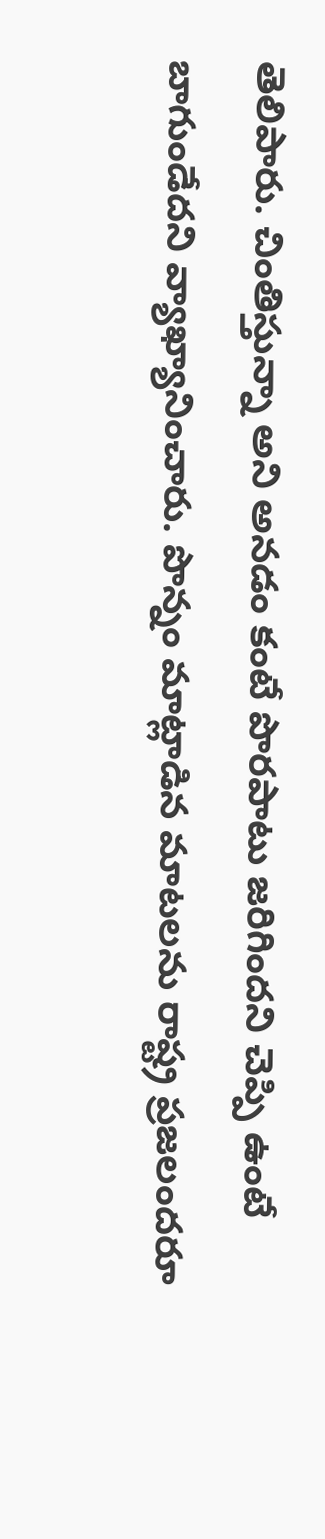తెలిపారు. చింతిస్తున్నా అని అనడం కంటే పొరపాటు జరిగిందని చెప్పి ఉంటే బాగుండేదని వ్యాఖ్యానించారు. పొన్నం మాట్లాడిన మాటలను రాష్ట్ర ప్రజలందరూ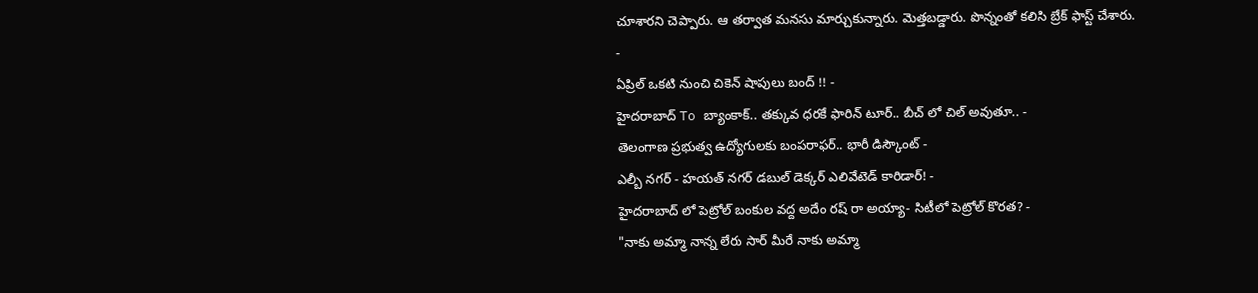చూశారని చెప్పారు. ఆ తర్వాత మనసు మార్చుకున్నారు. మెత్తబడ్డారు. పొన్నంతో కలిసి బ్రేక్ ఫాస్ట్ చేశారు.
-
ఏప్రిల్ ఒకటి నుంచి చికెన్ షాపులు బంద్ !! -
హైదరాబాద్ To బ్యాంకాక్.. తక్కువ ధరకే ఫారిన్ టూర్.. బీచ్ లో చిల్ అవుతూ.. -
తెలంగాణ ప్రభుత్వ ఉద్యోగులకు బంపరాఫర్.. భారీ డిస్కౌంట్ -
ఎల్బీ నగర్ - హయత్ నగర్ డబుల్ డెక్కర్ ఎలివేటెడ్ కారిడార్! -
హైదరాబాద్ లో పెట్రోల్ బంకుల వద్ద అదేం రష్ రా అయ్యా- సిటీలో పెట్రోల్ కొరత? -
"నాకు అమ్మా నాన్న లేరు సార్ మీరే నాకు అమ్మా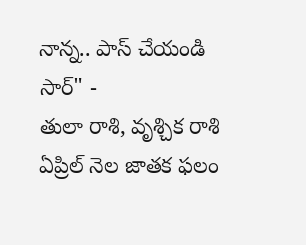నాన్న.. పాస్ చేయండి సార్" -
తులా రాశి, వృశ్చిక రాశి ఏప్రిల్ నెల జాతక ఫలం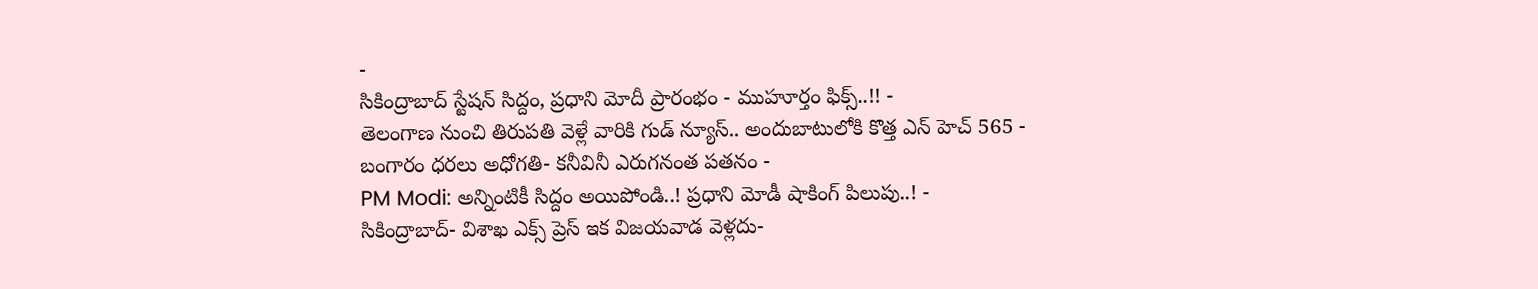-
సికింద్రాబాద్ స్టేషన్ సిద్దం, ప్రధాని మోదీ ప్రారంభం - ముహూర్తం ఫిక్స్..!! -
తెలంగాణ నుంచి తిరుపతి వెళ్లే వారికి గుడ్ న్యూస్.. అందుబాటులోకి కొత్త ఎన్ హెచ్ 565 -
బంగారం ధరలు అధోగతి- కనీవినీ ఎరుగనంత పతనం -
PM Modi: అన్నింటికీ సిద్దం అయిపోండి..! ప్రధాని మోడీ షాకింగ్ పిలుపు..! -
సికింద్రాబాద్- విశాఖ ఎక్స్ ప్రెస్ ఇక విజయవాడ వెళ్లదు-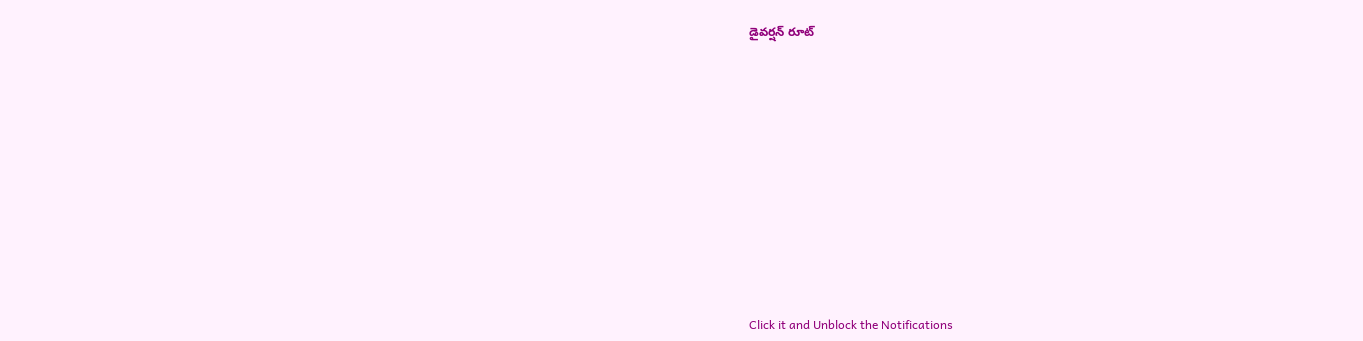డైవర్షన్ రూట్












Click it and Unblock the Notifications